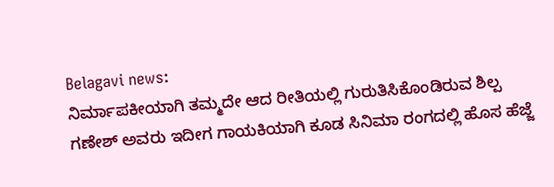Belagavi news:
ನಿರ್ಮಾಪಕೀಯಾಗಿ ತಮ್ಮದೇ ಆದ ರೀತಿಯಲ್ಲಿ ಗುರುತಿಸಿಕೊಂಡಿರುವ ಶಿಲ್ಪ ಗಣೇಶ್ ಅವರು ಇದೀಗ ಗಾಯಕಿಯಾಗಿ ಕೂಡ ಸಿನಿಮಾ ರಂಗದಲ್ಲಿ ಹೊಸ ಹೆಜ್ಜೆ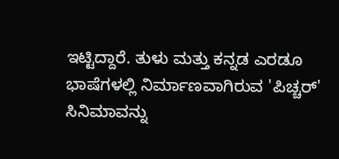ಇಟ್ಟಿದ್ದಾರೆ. ತುಳು ಮತ್ತು ಕನ್ನಡ ಎರಡೂ ಭಾಷೆಗಳಲ್ಲಿ ನಿರ್ಮಾಣವಾಗಿರುವ 'ಪಿಚ್ಚರ್' ಸಿನಿಮಾವನ್ನು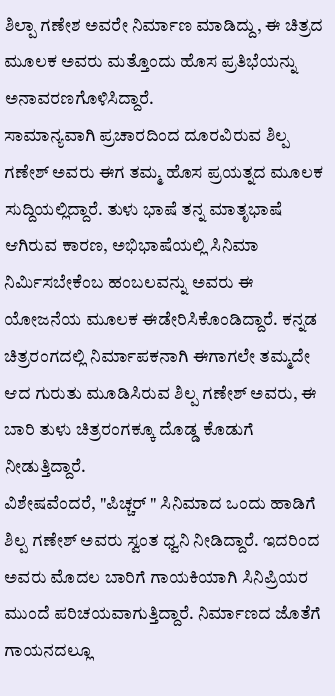ಶಿಲ್ಪಾ ಗಣೇಶ ಅವರೇ ನಿರ್ಮಾಣ ಮಾಡಿದ್ದು, ಈ ಚಿತ್ರದ ಮೂಲಕ ಅವರು ಮತ್ತೊಂದು ಹೊಸ ಪ್ರತಿಭೆಯನ್ನು ಅನಾವರಣಗೊಳಿಸಿದ್ದಾರೆ.
ಸಾಮಾನ್ಯವಾಗಿ ಪ್ರಚಾರದಿಂದ ದೂರವಿರುವ ಶಿಲ್ಪ ಗಣೇಶ್ ಅವರು ಈಗ ತಮ್ಮ ಹೊಸ ಪ್ರಯತ್ನದ ಮೂಲಕ ಸುದ್ದಿಯಲ್ಲಿದ್ದಾರೆ. ತುಳು ಭಾಷೆ ತನ್ನ ಮಾತೃಭಾಷೆ ಆಗಿರುವ ಕಾರಣ, ಅಭಿಭಾಷೆಯಲ್ಲಿ ಸಿನಿಮಾ ನಿರ್ಮಿಸಬೇಕೆಂಬ ಹಂಬಲವನ್ನು ಅವರು ಈ ಯೋಜನೆಯ ಮೂಲಕ ಈಡೇರಿಸಿಕೊಂಡಿದ್ದಾರೆ. ಕನ್ನಡ ಚಿತ್ರರಂಗದಲ್ಲಿ ನಿರ್ಮಾಪಕನಾಗಿ ಈಗಾಗಲೇ ತಮ್ಮದೇ ಆದ ಗುರುತು ಮೂಡಿಸಿರುವ ಶಿಲ್ಪ ಗಣೇಶ್ ಅವರು, ಈ ಬಾರಿ ತುಳು ಚಿತ್ರರಂಗಕ್ಕೂ ದೊಡ್ಡ ಕೊಡುಗೆ ನೀಡುತ್ತಿದ್ದಾರೆ.
ವಿಶೇಷವೆಂದರೆ, "ಪಿಚ್ಚರ್ " ಸಿನಿಮಾದ ಒಂದು ಹಾಡಿಗೆ ಶಿಲ್ಪ ಗಣೇಶ್ ಅವರು ಸ್ವಂತ ಧ್ವನಿ ನೀಡಿದ್ದಾರೆ. ಇದರಿಂದ ಅವರು ಮೊದಲ ಬಾರಿಗೆ ಗಾಯಕಿಯಾಗಿ ಸಿನಿಪ್ರಿಯರ ಮುಂದೆ ಪರಿಚಯವಾಗುತ್ತಿದ್ದಾರೆ. ನಿರ್ಮಾಣದ ಜೊತೆಗೆ ಗಾಯನದಲ್ಲೂ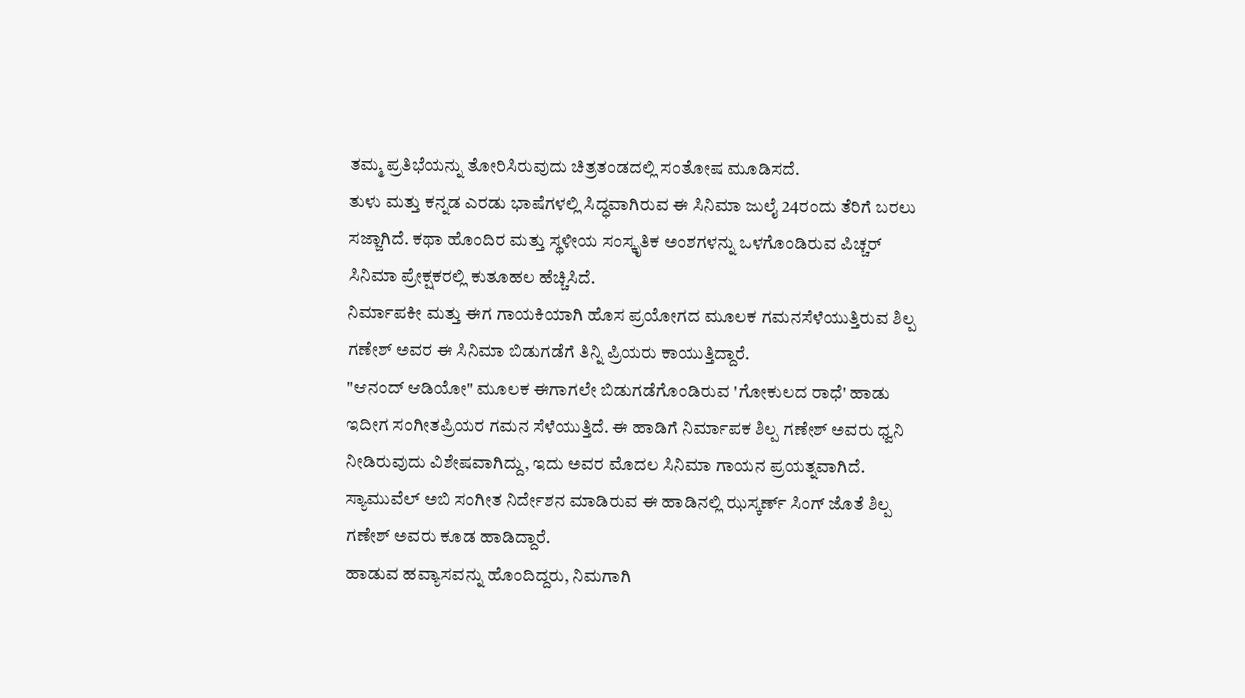ತಮ್ಮ ಪ್ರತಿಭೆಯನ್ನು ತೋರಿಸಿರುವುದು ಚಿತ್ರತಂಡದಲ್ಲಿ ಸಂತೋಷ ಮೂಡಿಸದೆ.
ತುಳು ಮತ್ತು ಕನ್ನಡ ಎರಡು ಭಾಷೆಗಳಲ್ಲಿ ಸಿದ್ಧವಾಗಿರುವ ಈ ಸಿನಿಮಾ ಜುಲೈ 24ರಂದು ತೆರಿಗೆ ಬರಲು ಸಜ್ಜಾಗಿದೆ. ಕಥಾ ಹೊಂದಿರ ಮತ್ತು ಸ್ಥಳೀಯ ಸಂಸ್ಕೃತಿಕ ಅಂಶಗಳನ್ನು ಒಳಗೊಂಡಿರುವ ಪಿಚ್ಚರ್ ಸಿನಿಮಾ ಪ್ರೇಕ್ಷಕರಲ್ಲಿ ಕುತೂಹಲ ಹೆಚ್ಚಿಸಿದೆ.
ನಿರ್ಮಾಪಕೀ ಮತ್ತು ಈಗ ಗಾಯಕಿಯಾಗಿ ಹೊಸ ಪ್ರಯೋಗದ ಮೂಲಕ ಗಮನಸೆಳೆಯುತ್ತಿರುವ ಶಿಲ್ಪ ಗಣೇಶ್ ಅವರ ಈ ಸಿನಿಮಾ ಬಿಡುಗಡೆಗೆ ತಿನ್ನಿ ಪ್ರಿಯರು ಕಾಯುತ್ತಿದ್ದಾರೆ.
"ಆನಂದ್ ಆಡಿಯೋ" ಮೂಲಕ ಈಗಾಗಲೇ ಬಿಡುಗಡೆಗೊಂಡಿರುವ 'ಗೋಕುಲದ ರಾಧೆ' ಹಾಡು ಇದೀಗ ಸಂಗೀತಪ್ರಿಯರ ಗಮನ ಸೆಳೆಯುತ್ತಿದೆ. ಈ ಹಾಡಿಗೆ ನಿರ್ಮಾಪಕ ಶಿಲ್ಪ ಗಣೇಶ್ ಅವರು ಧ್ವನಿ ನೀಡಿರುವುದು ವಿಶೇಷವಾಗಿದ್ದು, ಇದು ಅವರ ಮೊದಲ ಸಿನಿಮಾ ಗಾಯನ ಪ್ರಯತ್ನವಾಗಿದೆ. ಸ್ಯಾಮುವೆಲ್ ಅಬಿ ಸಂಗೀತ ನಿರ್ದೇಶನ ಮಾಡಿರುವ ಈ ಹಾಡಿನಲ್ಲಿ ಝಸ್ಕರ್ಣ್ ಸಿಂಗ್ ಜೊತೆ ಶಿಲ್ಪ ಗಣೇಶ್ ಅವರು ಕೂಡ ಹಾಡಿದ್ದಾರೆ.
ಹಾಡುವ ಹವ್ಯಾಸವನ್ನು ಹೊಂದಿದ್ದರು, ನಿಮಗಾಗಿ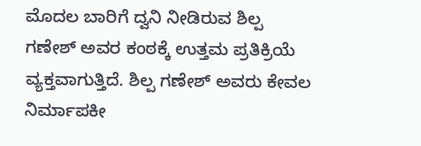ಮೊದಲ ಬಾರಿಗೆ ದ್ವನಿ ನೀಡಿರುವ ಶಿಲ್ಪ ಗಣೇಶ್ ಅವರ ಕಂಠಕ್ಕೆ ಉತ್ತಮ ಪ್ರತಿಕ್ರಿಯೆ ವ್ಯಕ್ತವಾಗುತ್ತಿದೆ. ಶಿಲ್ಪ ಗಣೇಶ್ ಅವರು ಕೇವಲ ನಿರ್ಮಾಪಕೀ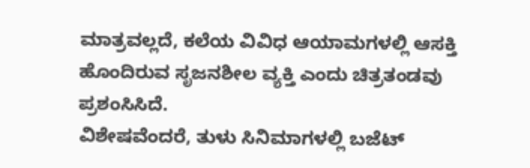ಮಾತ್ರವಲ್ಲದೆ, ಕಲೆಯ ವಿವಿಧ ಆಯಾಮಗಳಲ್ಲಿ ಆಸಕ್ತಿ ಹೊಂದಿರುವ ಸೃಜನಶೀಲ ವ್ಯಕ್ತಿ ಎಂದು ಚಿತ್ರತಂಡವು ಪ್ರಶಂಸಿಸಿದೆ.
ವಿಶೇಷವೆಂದರೆ, ತುಳು ಸಿನಿಮಾಗಳಲ್ಲಿ ಬಜೆಟ್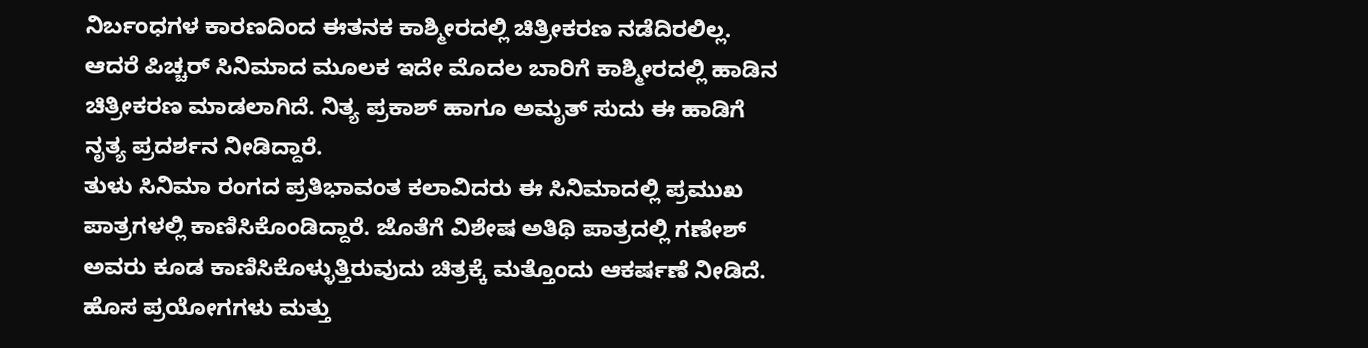ನಿರ್ಬಂಧಗಳ ಕಾರಣದಿಂದ ಈತನಕ ಕಾಶ್ಮೀರದಲ್ಲಿ ಚಿತ್ರೀಕರಣ ನಡೆದಿರಲಿಲ್ಲ. ಆದರೆ ಪಿಚ್ಚರ್ ಸಿನಿಮಾದ ಮೂಲಕ ಇದೇ ಮೊದಲ ಬಾರಿಗೆ ಕಾಶ್ಮೀರದಲ್ಲಿ ಹಾಡಿನ ಚಿತ್ರೀಕರಣ ಮಾಡಲಾಗಿದೆ. ನಿತ್ಯ ಪ್ರಕಾಶ್ ಹಾಗೂ ಅಮೃತ್ ಸುದು ಈ ಹಾಡಿಗೆ ನೃತ್ಯ ಪ್ರದರ್ಶನ ನೀಡಿದ್ದಾರೆ.
ತುಳು ಸಿನಿಮಾ ರಂಗದ ಪ್ರತಿಭಾವಂತ ಕಲಾವಿದರು ಈ ಸಿನಿಮಾದಲ್ಲಿ ಪ್ರಮುಖ ಪಾತ್ರಗಳಲ್ಲಿ ಕಾಣಿಸಿಕೊಂಡಿದ್ದಾರೆ. ಜೊತೆಗೆ ವಿಶೇಷ ಅತಿಥಿ ಪಾತ್ರದಲ್ಲಿ ಗಣೇಶ್ ಅವರು ಕೂಡ ಕಾಣಿಸಿಕೊಳ್ಳುತ್ತಿರುವುದು ಚಿತ್ರಕ್ಕೆ ಮತ್ತೊಂದು ಆಕರ್ಷಣೆ ನೀಡಿದೆ.
ಹೊಸ ಪ್ರಯೋಗಗಳು ಮತ್ತು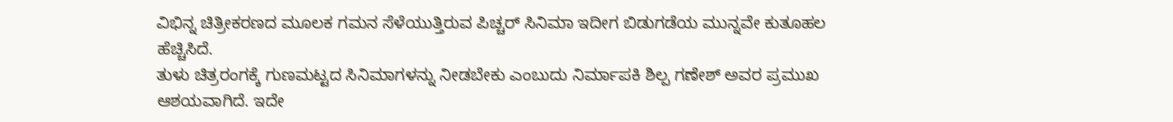ವಿಭಿನ್ನ ಚಿತ್ರೀಕರಣದ ಮೂಲಕ ಗಮನ ಸೆಳೆಯುತ್ತಿರುವ ಪಿಚ್ಚರ್ ಸಿನಿಮಾ ಇದೀಗ ಬಿಡುಗಡೆಯ ಮುನ್ನವೇ ಕುತೂಹಲ ಹೆಚ್ಚಿಸಿದೆ.
ತುಳು ಚಿತ್ರರಂಗಕ್ಕೆ ಗುಣಮಟ್ಟದ ಸಿನಿಮಾಗಳನ್ನು ನೀಡಬೇಕು ಎಂಬುದು ನಿರ್ಮಾಪಕಿ ಶಿಲ್ಪ ಗಣೇಶ್ ಅವರ ಪ್ರಮುಖ ಆಶಯವಾಗಿದೆ. ಇದೇ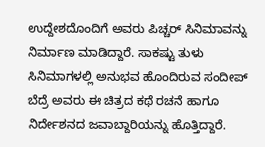ಉದ್ದೇಶದೊಂದಿಗೆ ಅವರು ಪಿಚ್ಚರ್ ಸಿನಿಮಾವನ್ನು ನಿರ್ಮಾಣ ಮಾಡಿದ್ದಾರೆ. ಸಾಕಷ್ಟು ತುಳು ಸಿನಿಮಾಗಳಲ್ಲಿ ಅನುಭವ ಹೊಂದಿರುವ ಸಂದೀಪ್ ಬೆದ್ರೆ ಅವರು ಈ ಚಿತ್ರದ ಕಥೆ ರಚನೆ ಹಾಗೂ ನಿರ್ದೇಶನದ ಜವಾಬ್ದಾರಿಯನ್ನು ಹೊತ್ತಿದ್ದಾರೆ.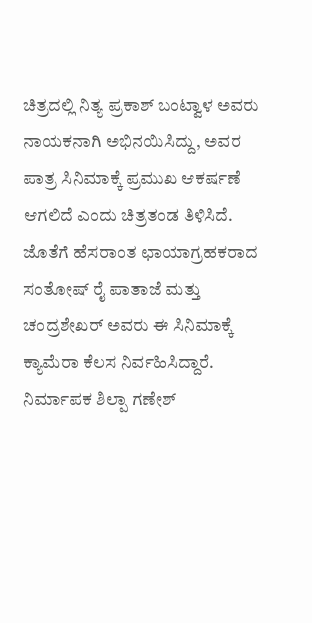ಚಿತ್ರದಲ್ಲಿ ನಿತ್ಯ ಪ್ರಕಾಶ್ ಬಂಟ್ವಾಳ ಅವರು ನಾಯಕನಾಗಿ ಅಭಿನಯಿಸಿದ್ದು, ಅವರ ಪಾತ್ರ ಸಿನಿಮಾಕ್ಕೆ ಪ್ರಮುಖ ಆಕರ್ಷಣೆ ಆಗಲಿದೆ ಎಂದು ಚಿತ್ರತಂಡ ತಿಳಿಸಿದೆ. ಜೊತೆಗೆ ಹೆಸರಾಂತ ಛಾಯಾಗ್ರಹಕರಾದ ಸಂತೋಷ್ ರೈ ಪಾತಾಜೆ ಮತ್ತು ಚಂದ್ರಶೇಖರ್ ಅವರು ಈ ಸಿನಿಮಾಕ್ಕೆ ಕ್ಯಾಮೆರಾ ಕೆಲಸ ನಿರ್ವಹಿಸಿದ್ದಾರೆ.
ನಿರ್ಮಾಪಕ ಶಿಲ್ಪಾ ಗಣೇಶ್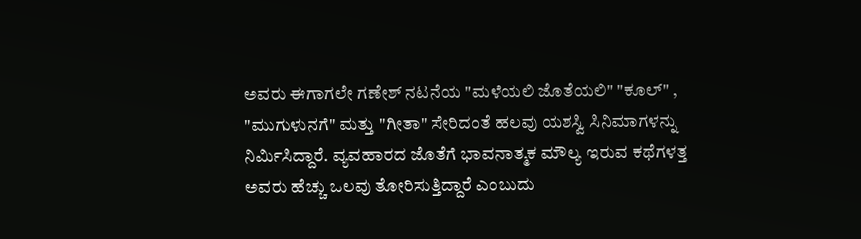ಅವರು ಈಗಾಗಲೇ ಗಣೇಶ್ ನಟನೆಯ "ಮಳೆಯಲಿ ಜೊತೆಯಲಿ" "ಕೂಲ್" , "ಮುಗುಳುನಗೆ" ಮತ್ತು "ಗೀತಾ" ಸೇರಿದಂತೆ ಹಲವು ಯಶಸ್ವಿ ಸಿನಿಮಾಗಳನ್ನು ನಿರ್ಮಿಸಿದ್ದಾರೆ. ವ್ಯವಹಾರದ ಜೊತೆಗೆ ಭಾವನಾತ್ಮಕ ಮೌಲ್ಯ ಇರುವ ಕಥೆಗಳತ್ತ ಅವರು ಹೆಚ್ಚು ಒಲವು ತೋರಿಸುತ್ತಿದ್ದಾರೆ ಎಂಬುದು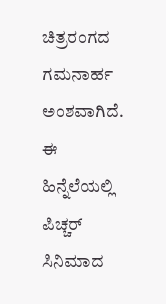ಚಿತ್ರರಂಗದ ಗಮನಾರ್ಹ ಅಂಶವಾಗಿದೆ.
ಈ ಹಿನ್ನೆಲೆಯಲ್ಲಿ ಪಿಚ್ಚರ್ ಸಿನಿಮಾದ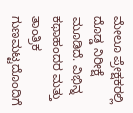ಮೇಲೂ ಪ್ರೇಕ್ಷಕರಲ್ಲಿ ದೊಡ್ಡ ನಿರೀಕ್ಷೆ ಮೂಡಿದೆ. ವಿಭಿನ್ನ ಕಥಾಹಂದರ ಮತ್ತು ತಾಂತ್ರಿಕ ಗುಣಮಟ್ಟದೊಂದಿಗೆ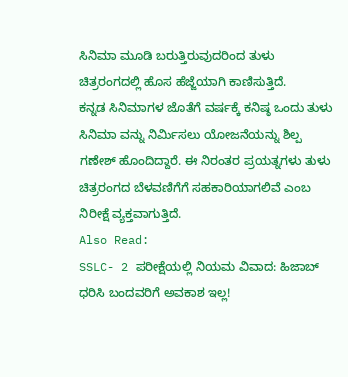ಸಿನಿಮಾ ಮೂಡಿ ಬರುತ್ತಿರುವುದರಿಂದ ತುಳು ಚಿತ್ರರಂಗದಲ್ಲಿ ಹೊಸ ಹೆಜ್ಜೆಯಾಗಿ ಕಾಣಿಸುತ್ತಿದೆ.
ಕನ್ನಡ ಸಿನಿಮಾಗಳ ಜೊತೆಗೆ ವರ್ಷಕ್ಕೆ ಕನಿಷ್ಠ ಒಂದು ತುಳು ಸಿನಿಮಾ ವನ್ನು ನಿರ್ಮಿಸಲು ಯೋಜನೆಯನ್ನು ಶಿಲ್ಪ ಗಣೇಶ್ ಹೊಂದಿದ್ದಾರೆ. ಈ ನಿರಂತರ ಪ್ರಯತ್ನಗಳು ತುಳು ಚಿತ್ರರಂಗದ ಬೆಳವಣಿಗೆಗೆ ಸಹಕಾರಿಯಾಗಲಿವೆ ಎಂಬ ನಿರೀಕ್ಷೆ ವ್ಯಕ್ತವಾಗುತ್ತಿದೆ.
Also Read:
SSLC- 2 ಪರೀಕ್ಷೆಯಲ್ಲಿ ನಿಯಮ ವಿವಾದ: ಹಿಜಾಬ್ ಧರಿಸಿ ಬಂದವರಿಗೆ ಅವಕಾಶ ಇಲ್ಲ!